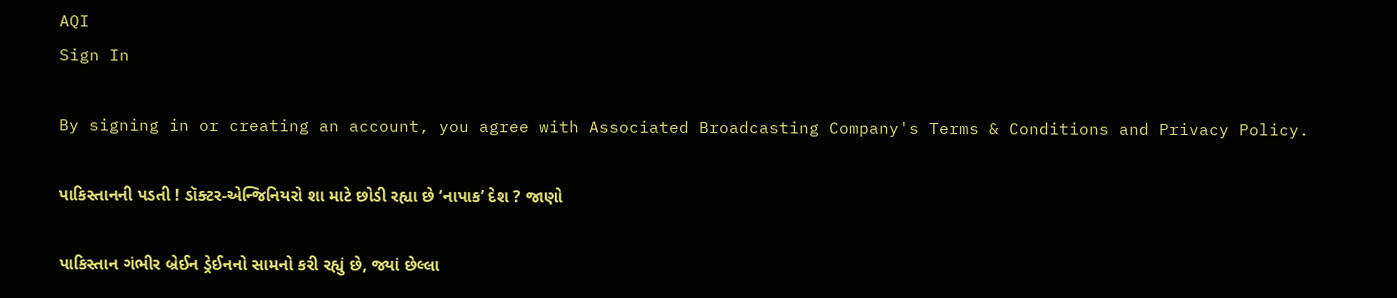AQI
Sign In

By signing in or creating an account, you agree with Associated Broadcasting Company's Terms & Conditions and Privacy Policy.

પાકિસ્તાનની પડતી ! ડૉક્ટર-એન્જિનિયરો શા માટે છોડી રહ્યા છે ‘નાપાક’ દેશ ? જાણો

પાકિસ્તાન ગંભીર બ્રેઈન ડ્રેઈનનો સામનો કરી રહ્યું છે, જ્યાં છેલ્લા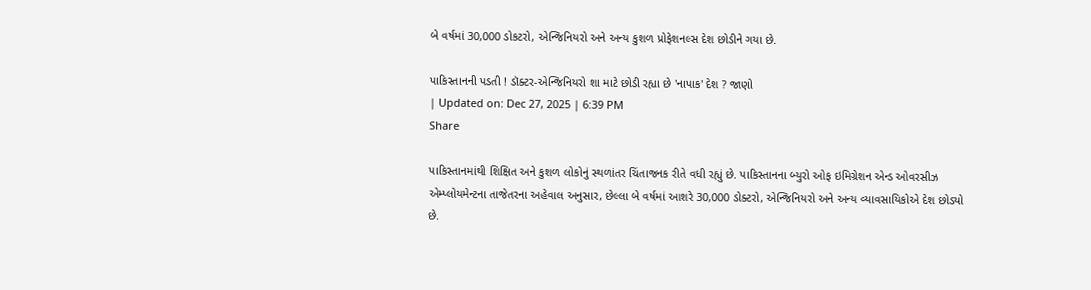બે વર્ષમાં 30,000 ડોકટરો, એન્જિનિયરો અને અન્ય કુશળ પ્રોફેશનલ્સ દેશ છોડીને ગયા છે.

પાકિસ્તાનની પડતી ! ડૉક્ટર-એન્જિનિયરો શા માટે છોડી રહ્યા છે 'નાપાક' દેશ ? જાણો
| Updated on: Dec 27, 2025 | 6:39 PM
Share

પાકિસ્તાનમાંથી શિક્ષિત અને કુશળ લોકોનું સ્થળાંતર ચિંતાજનક રીતે વધી રહ્યું છે. પાકિસ્તાનના બ્યુરો ઓફ ઇમિગ્રેશન એન્ડ ઓવરસીઝ એમ્પ્લોયમેન્ટના તાજેતરના અહેવાલ અનુસાર, છેલ્લા બે વર્ષમાં આશરે 30,000 ડોક્ટરો, એન્જિનિયરો અને અન્ય વ્યાવસાયિકોએ દેશ છોડ્યો છે.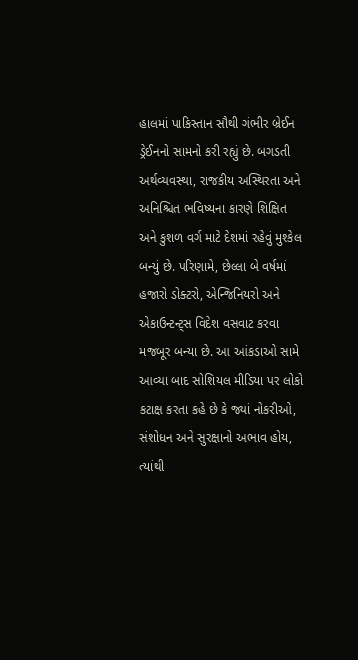હાલમાં પાકિસ્તાન સૌથી ગંભીર બ્રેઈન ડ્રેઈનનો સામનો કરી રહ્યું છે. બગડતી અર્થવ્યવસ્થા, રાજકીય અસ્થિરતા અને અનિશ્ચિત ભવિષ્યના કારણે શિક્ષિત અને કુશળ વર્ગ માટે દેશમાં રહેવું મુશ્કેલ બન્યું છે. પરિણામે, છેલ્લા બે વર્ષમાં હજારો ડોક્ટરો, એન્જિનિયરો અને એકાઉન્ટન્ટ્સ વિદેશ વસવાટ કરવા મજબૂર બન્યા છે. આ આંકડાઓ સામે આવ્યા બાદ સોશિયલ મીડિયા પર લોકો કટાક્ષ કરતા કહે છે કે જ્યાં નોકરીઓ, સંશોધન અને સુરક્ષાનો અભાવ હોય, ત્યાંથી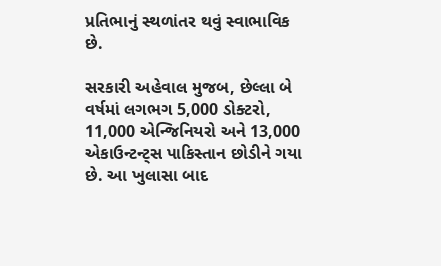પ્રતિભાનું સ્થળાંતર થવું સ્વાભાવિક છે.

સરકારી અહેવાલ મુજબ, છેલ્લા બે વર્ષમાં લગભગ 5,000 ડોક્ટરો, 11,000 એન્જિનિયરો અને 13,000 એકાઉન્ટન્ટ્સ પાકિસ્તાન છોડીને ગયા છે. આ ખુલાસા બાદ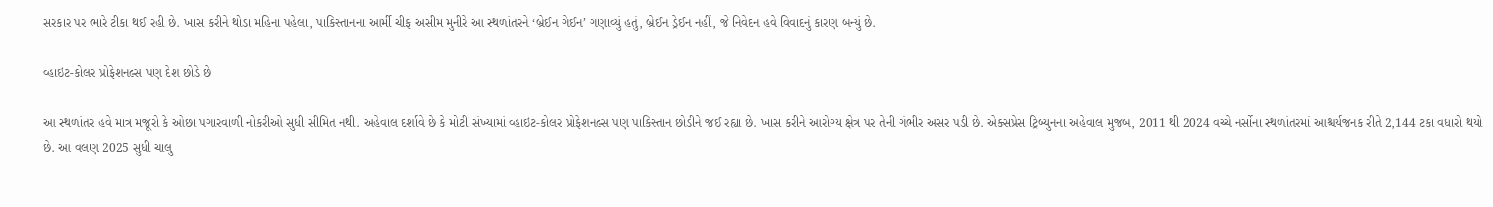સરકાર પર ભારે ટીકા થઈ રહી છે. ખાસ કરીને થોડા મહિના પહેલા, પાકિસ્તાનના આર્મી ચીફ અસીમ મુનીરે આ સ્થળાંતરને ‘બ્રેઈન ગેઈન’ ગણાવ્યું હતું, બ્રેઈન ડ્રેઈન નહીં, જે નિવેદન હવે વિવાદનું કારણ બન્યું છે.

વ્હાઇટ-કોલર પ્રોફેશનલ્સ પણ દેશ છોડે છે

આ સ્થળાંતર હવે માત્ર મજૂરો કે ઓછા પગારવાળી નોકરીઓ સુધી સીમિત નથી. અહેવાલ દર્શાવે છે કે મોટી સંખ્યામાં વ્હાઇટ-કોલર પ્રોફેશનલ્સ પણ પાકિસ્તાન છોડીને જઈ રહ્યા છે. ખાસ કરીને આરોગ્ય ક્ષેત્ર પર તેની ગંભીર અસર પડી છે. એક્સપ્રેસ ટ્રિબ્યુનના અહેવાલ મુજબ, 2011 થી 2024 વચ્ચે નર્સોના સ્થળાંતરમાં આશ્ચર્યજનક રીતે 2,144 ટકા વધારો થયો છે. આ વલણ 2025 સુધી ચાલુ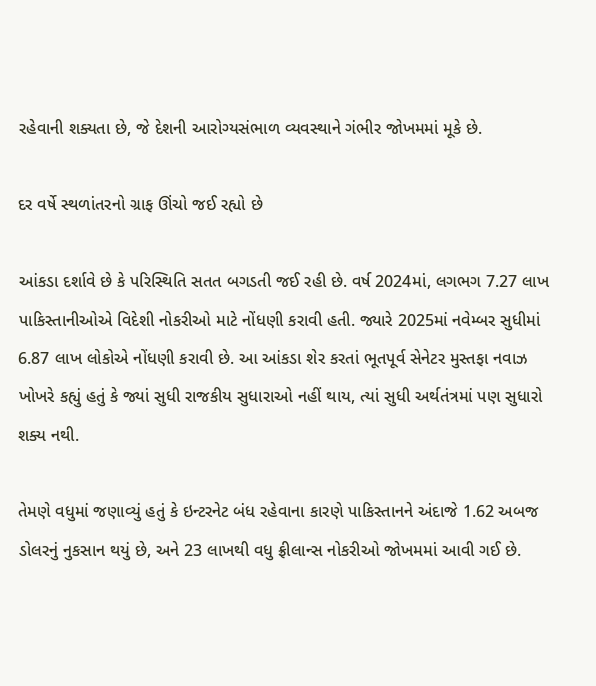રહેવાની શક્યતા છે, જે દેશની આરોગ્યસંભાળ વ્યવસ્થાને ગંભીર જોખમમાં મૂકે છે.

દર વર્ષે સ્થળાંતરનો ગ્રાફ ઊંચો જઈ રહ્યો છે

આંકડા દર્શાવે છે કે પરિસ્થિતિ સતત બગડતી જઈ રહી છે. વર્ષ 2024માં, લગભગ 7.27 લાખ પાકિસ્તાનીઓએ વિદેશી નોકરીઓ માટે નોંધણી કરાવી હતી. જ્યારે 2025માં નવેમ્બર સુધીમાં 6.87 લાખ લોકોએ નોંધણી કરાવી છે. આ આંકડા શેર કરતાં ભૂતપૂર્વ સેનેટર મુસ્તફા નવાઝ ખોખરે કહ્યું હતું કે જ્યાં સુધી રાજકીય સુધારાઓ નહીં થાય, ત્યાં સુધી અર્થતંત્રમાં પણ સુધારો શક્ય નથી.

તેમણે વધુમાં જણાવ્યું હતું કે ઇન્ટરનેટ બંધ રહેવાના કારણે પાકિસ્તાનને અંદાજે 1.62 અબજ ડોલરનું નુકસાન થયું છે, અને 23 લાખથી વધુ ફ્રીલાન્સ નોકરીઓ જોખમમાં આવી ગઈ છે.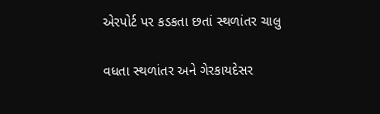એરપોર્ટ પર કડકતા છતાં સ્થળાંતર ચાલુ

વધતા સ્થળાંતર અને ગેરકાયદેસર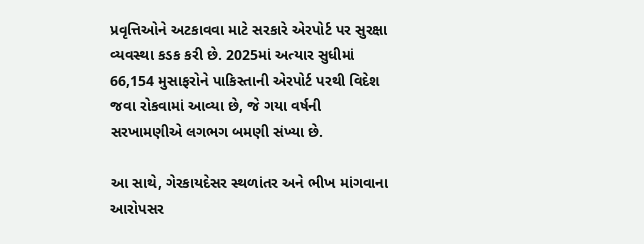પ્રવૃત્તિઓને અટકાવવા માટે સરકારે એરપોર્ટ પર સુરક્ષા વ્યવસ્થા કડક કરી છે. 2025માં અત્યાર સુધીમાં 66,154 મુસાફરોને પાકિસ્તાની એરપોર્ટ પરથી વિદેશ જવા રોકવામાં આવ્યા છે, જે ગયા વર્ષની સરખામણીએ લગભગ બમણી સંખ્યા છે.

આ સાથે, ગેરકાયદેસર સ્થળાંતર અને ભીખ માંગવાના આરોપસર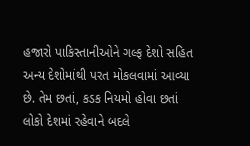હજારો પાકિસ્તાનીઓને ગલ્ફ દેશો સહિત અન્ય દેશોમાંથી પરત મોકલવામાં આવ્યા છે. તેમ છતાં, કડક નિયમો હોવા છતાં લોકો દેશમાં રહેવાને બદલે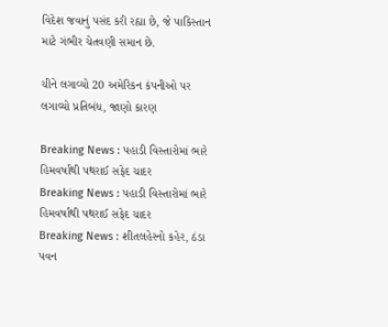વિદેશ જવાનું પસંદ કરી રહ્યા છે, જે પાકિસ્તાન માટે ગંભીર ચેતવણી સમાન છે.

ચીને લગાવ્યો 20 અમેરિકન કંપનીઓ પર લગાવ્યો પ્રતિબંધ, જાણો કારણ

Breaking News : પહાડી વિસ્તારોમાં ભારે હિમવર્ષાથી પથરાઈ સફેદ ચાદર
Breaking News : પહાડી વિસ્તારોમાં ભારે હિમવર્ષાથી પથરાઈ સફેદ ચાદર
Breaking News : શીતલહેરનો કહેર, ઠંડા પવન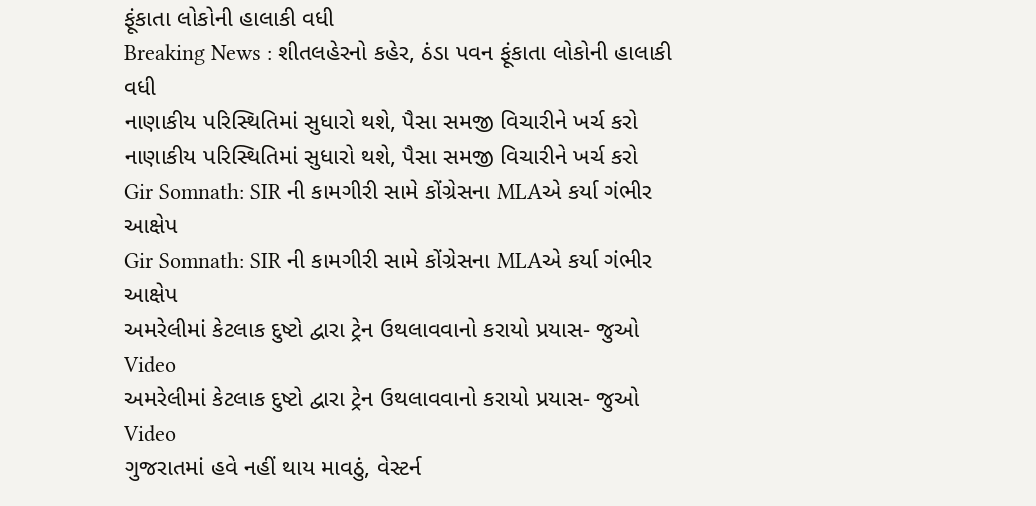ફૂંકાતા લોકોની હાલાકી વધી
Breaking News : શીતલહેરનો કહેર, ઠંડા પવન ફૂંકાતા લોકોની હાલાકી વધી
નાણાકીય પરિસ્થિતિમાં સુધારો થશે, પૈસા સમજી વિચારીને ખર્ચ કરો
નાણાકીય પરિસ્થિતિમાં સુધારો થશે, પૈસા સમજી વિચારીને ખર્ચ કરો
Gir Somnath: SIR ની કામગીરી સામે કોંગ્રેસના MLAએ કર્યા ગંભીર આક્ષેપ
Gir Somnath: SIR ની કામગીરી સામે કોંગ્રેસના MLAએ કર્યા ગંભીર આક્ષેપ
અમરેલીમાં કેટલાક દુષ્ટો દ્વારા ટ્રેન ઉથલાવવાનો કરાયો પ્રયાસ- જુઓ Video
અમરેલીમાં કેટલાક દુષ્ટો દ્વારા ટ્રેન ઉથલાવવાનો કરાયો પ્રયાસ- જુઓ Video
ગુજરાતમાં હવે નહીં થાય માવઠું, વેસ્ટર્ન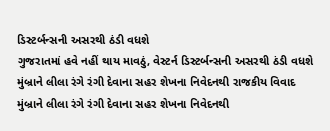ડિસ્ટર્બન્સની અસરથી ઠંડી વધશે
ગુજરાતમાં હવે નહીં થાય માવઠું, વેસ્ટર્ન ડિસ્ટર્બન્સની અસરથી ઠંડી વધશે
મુંબ્રાને લીલા રંગે રંગી દેવાના સહર શેખના નિવેદનથી રાજકીય વિવાદ
મુંબ્રાને લીલા રંગે રંગી દેવાના સહર શેખના નિવેદનથી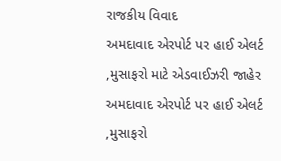રાજકીય વિવાદ
અમદાવાદ એરપોર્ટ પર હાઈ એલર્ટ ,મુસાફરો માટે એડવાઈઝરી જાહેર
અમદાવાદ એરપોર્ટ પર હાઈ એલર્ટ ,મુસાફરો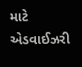માટે એડવાઈઝરી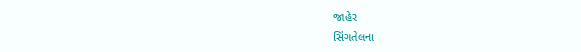જાહેર
સિંગતેલના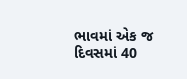ભાવમાં એક જ દિવસમાં 40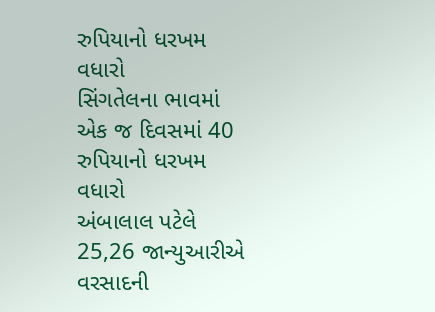રુપિયાનો ધરખમ વધારો
સિંગતેલના ભાવમાં એક જ દિવસમાં 40 રુપિયાનો ધરખમ વધારો
અંબાલાલ પટેલે 25,26 જાન્યુઆરીએ વરસાદની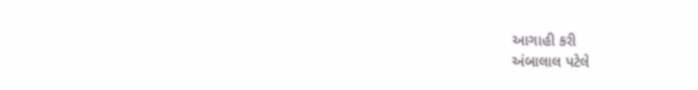આગાહી કરી
અંબાલાલ પટેલે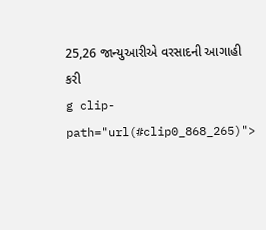25,26 જાન્યુઆરીએ વરસાદની આગાહી કરી
g clip-path="url(#clip0_868_265)">